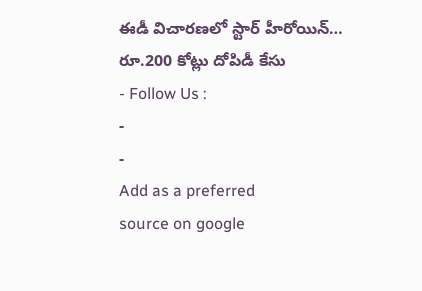ఈడీ విచారణలో స్టార్ హీరోయిన్… రూ.200 కోట్లు దోపిడీ కేసు
- Follow Us :
-
-
Add as a preferred
source on google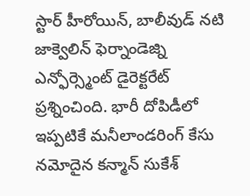స్టార్ హీరోయిన్, బాలీవుడ్ నటి జాక్వెలిన్ ఫెర్నాండెజ్ని ఎన్ఫోర్స్మెంట్ డైరెక్టరేట్ ప్రశ్నించింది. భారీ దోపిడీలో ఇప్పటికే మనీలాండరింగ్ కేసు నమోదైన కన్మాన్ సుకేశ్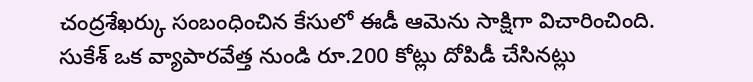చంద్రశేఖర్కు సంబంధించిన కేసులో ఈడీ ఆమెను సాక్షిగా విచారించింది. సుకేశ్ ఒక వ్యాపారవేత్త నుండి రూ.200 కోట్లు దోపిడీ చేసినట్లు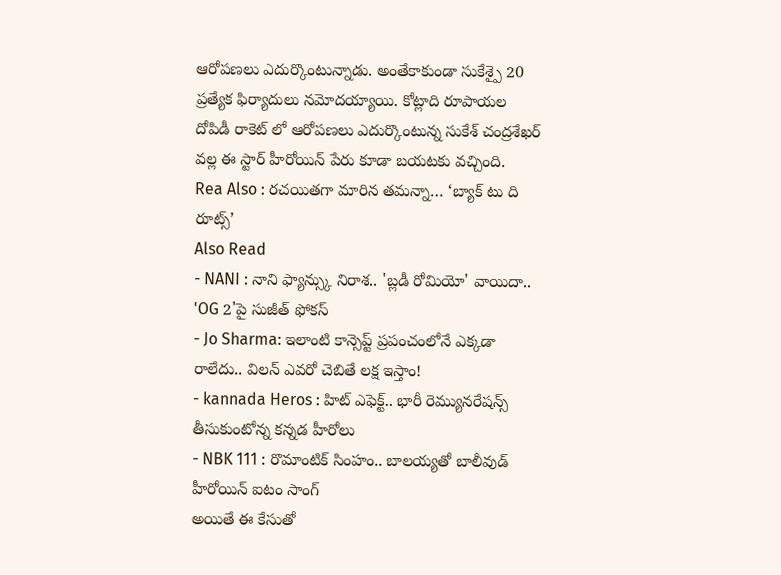ఆరోపణలు ఎదుర్కొంటున్నాడు. అంతేకాకుండా సుకేశ్పై 20 ప్రత్యేక ఫిర్యాదులు నమోదయ్యాయి. కోట్లాది రూపాయల దోపిడీ రాకెట్ లో ఆరోపణలు ఎదుర్కొంటున్న సుకేశ్ చంద్రశేఖర్ వల్ల ఈ స్టార్ హీరోయిన్ పేరు కూడా బయటకు వచ్చింది.
Rea Also : రచయితగా మారిన తమన్నా… ‘బ్యాక్ టు ది రూట్స్’
Also Read
- NANI : నాని ఫ్యాన్స్కు నిరాశ.. 'బ్లడీ రోమియో' వాయిదా.. 'OG 2'పై సుజీత్ ఫోకస్
- Jo Sharma: ఇలాంటి కాన్సెప్ట్ ప్రపంచంలోనే ఎక్కడా రాలేదు.. విలన్ ఎవరో చెబితే లక్ష ఇస్తాం!
- kannada Heros : హిట్ ఎఫెక్ట్.. భారీ రెమ్యునరేషన్స్ తీసుకుంటోన్న కన్నడ హీరోలు
- NBK 111 : రొమాంటిక్ సింహం.. బాలయ్యతో బాలీవుడ్ హీరోయిన్ ఐటం సాంగ్
అయితే ఈ కేసుతో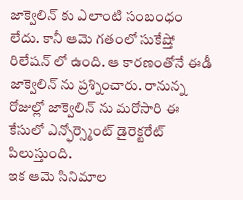జాక్వెలిన్ కు ఎలాంటి సంబంధం లేదు. కానీ ఆమె గతంలో సుకేష్తో రిలేషన్ లో ఉంది. ఆ కారణంతోనే ఈడీ జాక్వెలిన్ ను ప్రశ్నించారు. రానున్న రోజుల్లో జాక్వెలిన్ ను మరోసారి ఈ కేసులో ఎన్ఫోర్స్మెంట్ డైరెక్టరేట్ పిలుస్తుంది.
ఇక ఆమె సినిమాల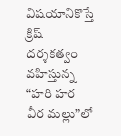విషయానికొస్తే క్రిష్ దర్శకత్వం వహిస్తున్న “హరి హర వీర మల్లు”లో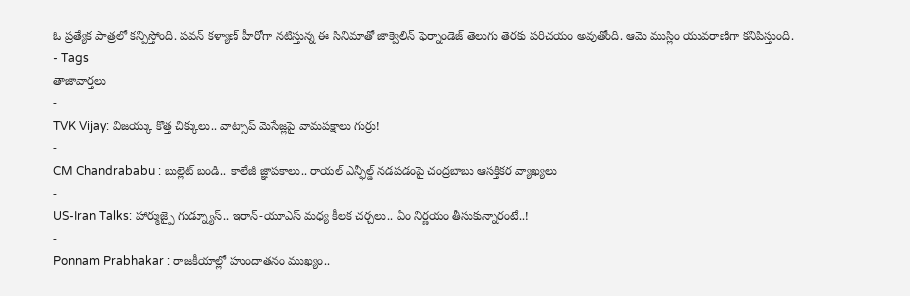ఓ ప్రత్యేక పాత్రలో కన్పిస్తోంది. పవన్ కళ్యాణ్ హీరోగా నటిస్తున్న ఈ సినిమాతో జాక్వెలిన్ ఫెర్నాండెజ్ తెలుగు తెరకు పరిచయం అవుతోంది. ఆమె ముస్లిం యువరాణిగా కనిపిస్తుంది.
- Tags
తాజావార్తలు
-
TVK Vijay: విజయ్కు కొత్త చిక్కులు.. వాట్సాప్ మెసేజ్లపై వామపక్షాలు గుర్రు!
-
CM Chandrababu : బుల్లెట్ బండి.. కాలేజీ జ్ఞాపకాలు.. రాయల్ ఎన్ఫీల్డ్ నడపడంపై చంద్రబాబు ఆసక్తికర వ్యాఖ్యలు
-
US-Iran Talks: హార్ముజ్పై గుడ్న్యూస్.. ఇరాన్-యూఎస్ మధ్య కీలక చర్చలు.. ఏం నిర్ణయం తీసుకున్నారంటే..!
-
Ponnam Prabhakar : రాజకీయాల్లో హుందాతనం ముఖ్యం..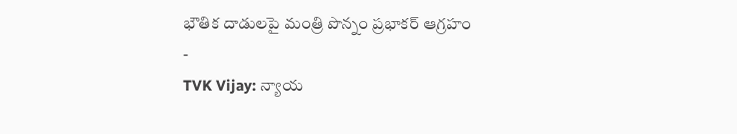భౌతిక దాడులపై మంత్రి పొన్నం ప్రభాకర్ ఆగ్రహం
-
TVK Vijay: న్యాయ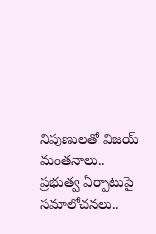నిపుణులతో విజయ్ మంతనాలు.. ప్రభుత్వ ఏర్పాటుపై సమాలోచనలు..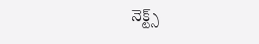నెక్ట్స్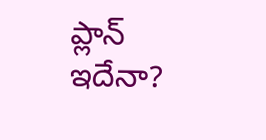ప్లాన్ ఇదేనా?